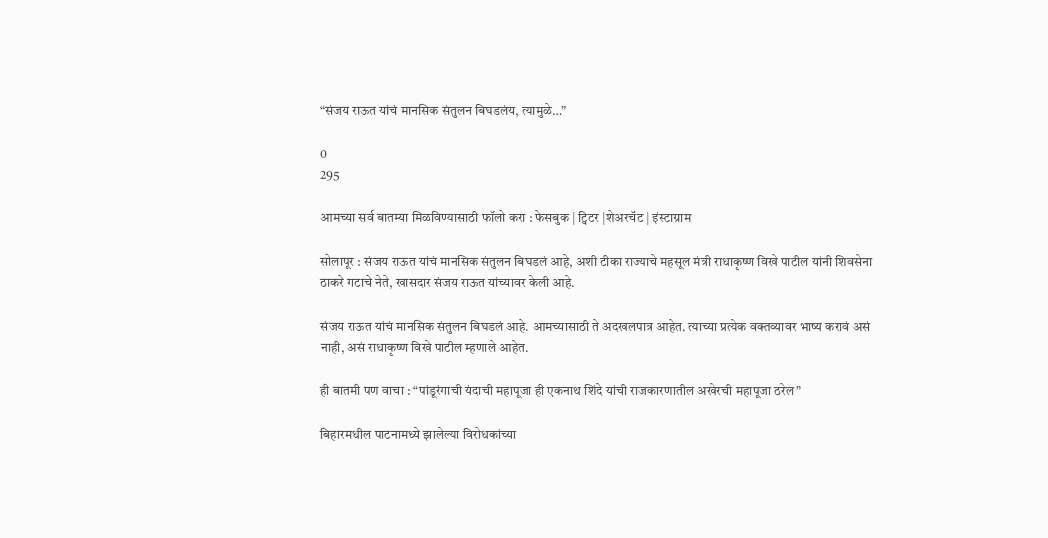“संजय राऊत यांचं मानसिक संतुलन बिघडलंय, त्यामुळे…”

0
295

आमच्या सर्व बातम्या मिळविण्यासाठी फॉलो करा : फेसबुक | ट्विटर |शेअरचॅट | इंस्टाग्राम

सोलापूर : संजय राऊत यांचं मानसिक संतुलन बिघडलं आहे, अशी टीका राज्याचे महसूल मंत्री राधाकृष्ण विखे पाटील यांनी शिवसेना ठाकरे गटाचे नेते, खासदार संजय राऊत यांच्यावर केली आहे.

संजय राऊत यांचं मानसिक संतुलन बिघडलं आहे. आमच्यासाठी ते अदखलपात्र आहेत. त्याच्या प्रत्येक वक्तव्यावर भाष्य करावं असं नाही, असं राधाकृष्ण विखे पाटील म्हणाले आहेत.

ही बातमी पण वाचा : “पांडूरंगाची यंदाची महापूजा ही एकनाथ शिंदे यांची राजकारणातील अखेरची महापूजा ठरेल”

बिहारमधील पाटनामध्ये झालेल्या विरोधकांच्या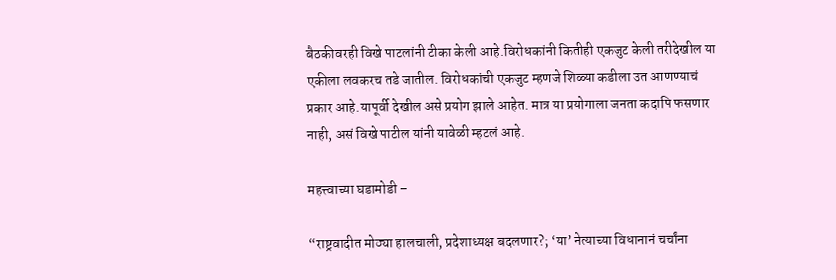बैठकीवरही विखे पाटलांनी टीका केली आहे.विरोधकांनी कितीही एकजुट केली तरीदेखील या एकीला लवकरच तडे जातील. विरोधकांची एकजुट म्हणजे शिळ्या कडीला उत आणण्याचं प्रकार आहे.यापूर्वी देखील असे प्रयोग झाले आहेत. मात्र या प्रयोगाला जनता कदापि फसणार नाही, असं विखे पाटील यांनी यावेळी म्हटलं आहे.

महत्त्वाच्या घडामोडी –

“राष्ट्रवादीत मोठ्या हालचाली, प्रदेशाध्यक्ष बदलणार?; ‘या’ नेत्याच्या विधानानं चर्चांना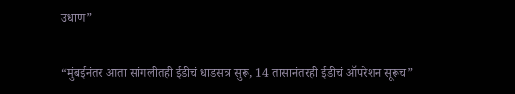उधाण”

“मुंबईनंतर आता सांगलीतही ईडीचं धाडसत्र सुरू, 14 तासानंतरही ईडीचं ऑपरेशन सूरूच”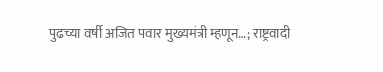पुढच्या वर्षी अजित पवार मुख्यमंत्री म्हणून…; राष्ट्रवादी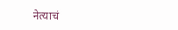नेत्याचं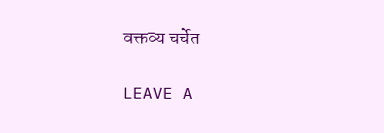वक्तव्य चर्चेत

LEAVE A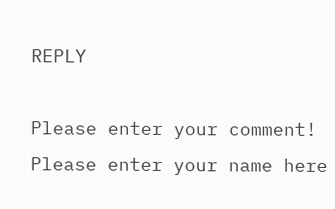REPLY

Please enter your comment!
Please enter your name here